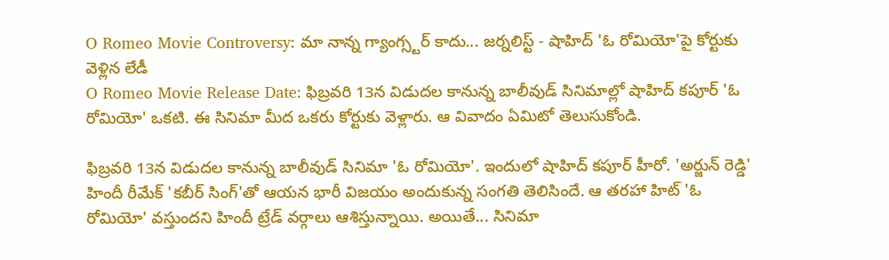O Romeo Movie Controversy: మా నాన్న గ్యాంగ్స్టర్ కాదు... జర్నలిస్ట్ - షాహిద్ 'ఓ రోమియో'పై కోర్టుకు వెళ్లిన లేడీ
O Romeo Movie Release Date: ఫిబ్రవరి 13న విడుదల కానున్న బాలీవుడ్ సినిమాల్లో షాహిద్ కపూర్ 'ఓ రోమియో' ఒకటి. ఈ సినిమా మీద ఒకరు కోర్టుకు వెళ్లారు. ఆ వివాదం ఏమిటో తెలుసుకోండి.

ఫిబ్రవరి 13న విడుదల కానున్న బాలీవుడ్ సినిమా 'ఓ రోమియో'. ఇందులో షాహిద్ కపూర్ హీరో. 'అర్జున్ రెడ్డి' హిందీ రీమేక్ 'కబీర్ సింగ్'తో ఆయన భారీ విజయం అందుకున్న సంగతి తెలిసిందే. ఆ తరహా హిట్ 'ఓ రోమియో' వస్తుందని హిందీ ట్రేడ్ వర్గాలు ఆశిస్తున్నాయి. అయితే... సినిమా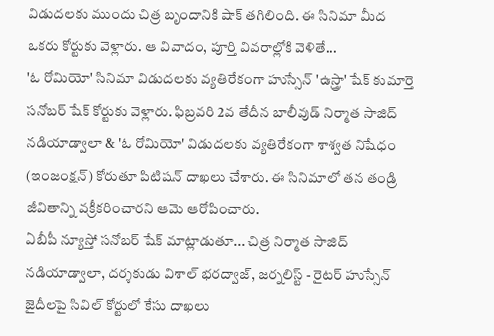విడుదలకు ముందు చిత్ర బృందానికి షాక్ తగిలింది. ఈ సినిమా మీద ఒకరు కోర్టుకు వెళ్లారు. ఆ వివాదం, పూర్తి వివరాల్లోకి వెళితే...
'ఓ రోమియో' సినిమా విడుదలకు వ్యతిరేకంగా హుస్సేన్ 'ఉస్త్రా' షేక్ కుమార్తె సనోబర్ షేక్ కోర్టుకు వెళ్లారు. ఫిబ్రవరి 2వ తేదీన బాలీవుడ్ నిర్మాత సాజిద్ నడియాడ్వాలా & 'ఓ రోమియో' విడుదలకు వ్యతిరేకంగా శాశ్వత నిషేధం (ఇంజంక్షన్) కోరుతూ పిటిషన్ దాఖలు చేశారు. ఈ సినిమాలో తన తండ్రి జీవితాన్ని వక్రీకరించారని ఆమె ఆరోపించారు.
ఏబీపీ న్యూస్తో సనోబర్ షేక్ మాట్లాడుతూ... చిత్ర నిర్మాత సాజిద్ నడియాడ్వాలా, దర్శకుడు విశాల్ భరద్వాజ్, జర్నలిస్ట్ - రైటర్ హుస్సేన్ జైదీలపై సివిల్ కోర్టులో కేసు దాఖలు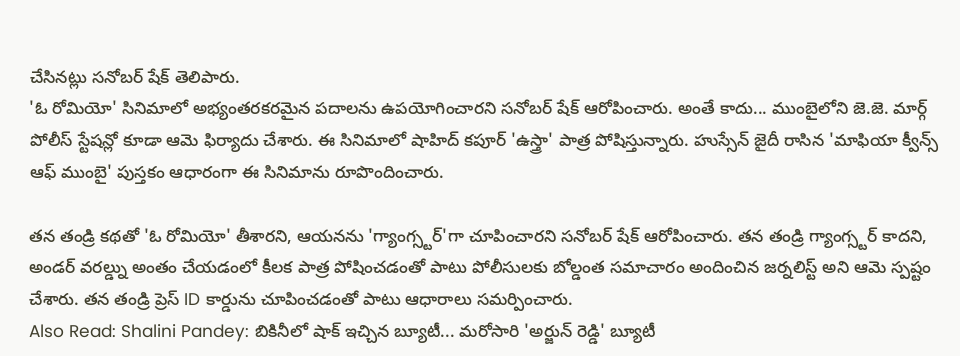చేసినట్లు సనోబర్ షేక్ తెలిపారు.
'ఓ రోమియో' సినిమాలో అభ్యంతరకరమైన పదాలను ఉపయోగించారని సనోబర్ షేక్ ఆరోపించారు. అంతే కాదు... ముంబైలోని జె.జె. మార్గ్ పోలీస్ స్టేషన్లో కూడా ఆమె ఫిర్యాదు చేశారు. ఈ సినిమాలో షాహిద్ కపూర్ 'ఉస్త్రా' పాత్ర పోషిస్తున్నారు. హుస్సేన్ జైదీ రాసిన 'మాఫియా క్వీన్స్ ఆఫ్ ముంబై' పుస్తకం ఆధారంగా ఈ సినిమాను రూపొందించారు.

తన తండ్రి కథతో 'ఓ రోమియో' తీశారని, ఆయనను 'గ్యాంగ్స్టర్'గా చూపించారని సనోబర్ షేక్ ఆరోపించారు. తన తండ్రి గ్యాంగ్స్టర్ కాదని, అండర్ వరల్డ్ను అంతం చేయడంలో కీలక పాత్ర పోషించడంతో పాటు పోలీసులకు బోల్డంత సమాచారం అందించిన జర్నలిస్ట్ అని ఆమె స్పష్టం చేశారు. తన తండ్రి ప్రెస్ ID కార్డును చూపించడంతో పాటు ఆధారాలు సమర్పించారు.
Also Read: Shalini Pandey: బికినీలో షాక్ ఇచ్చిన బ్యూటీ... మరోసారి 'అర్జున్ రెడ్డి' బ్యూటీ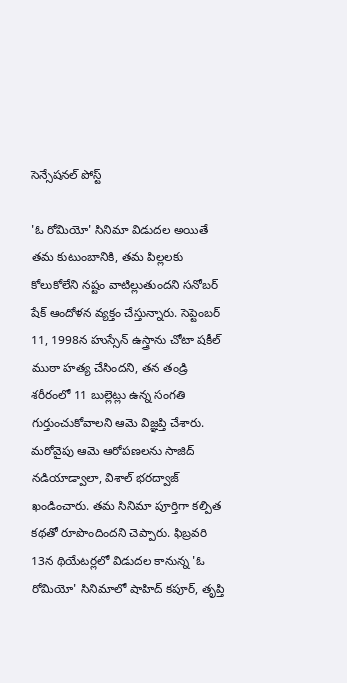సెన్సేషనల్ పోస్ట్

'ఓ రోమియో' సినిమా విడుదల అయితే తమ కుటుంబానికి, తమ పిల్లలకు కోలుకోలేని నష్టం వాటిల్లుతుందని సనోబర్ షేక్ ఆందోళన వ్యక్తం చేస్తున్నారు. సెప్టెంబర్ 11, 1998న హుస్సేన్ ఉస్త్రాను చోటా షకీల్ ముఠా హత్య చేసిందని, తన తండ్రి శరీరంలో 11 బుల్లెట్లు ఉన్న సంగతి గుర్తుంచుకోవాలని ఆమె విజ్ఞప్తి చేశారు. మరోవైపు ఆమె ఆరోపణలను సాజిద్ నడియాడ్వాలా, విశాల్ భరద్వాజ్ ఖండించారు. తమ సినిమా పూర్తిగా కల్పిత కథతో రూపొందిందని చెప్పారు. ఫిబ్రవరి 13న థియేటర్లలో విడుదల కానున్న 'ఓ రోమియో' సినిమాలో షాహిద్ కపూర్, తృప్తి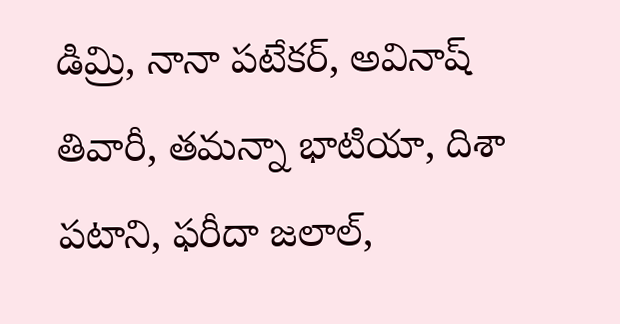డిమ్రి, నానా పటేకర్, అవినాష్ తివారీ, తమన్నా భాటియా, దిశా పటాని, ఫరీదా జలాల్,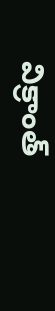విక్రాంత్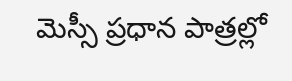మెస్సీ ప్రధాన పాత్రల్లో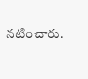నటించారు.